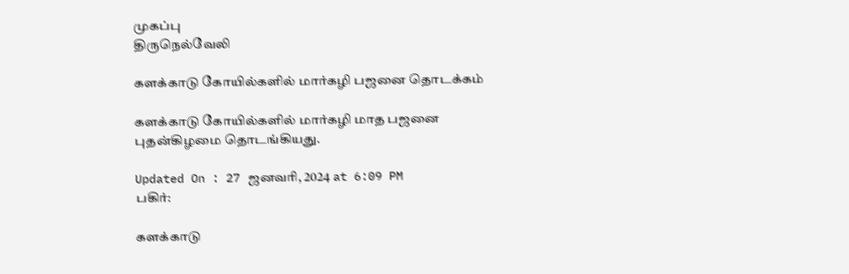முகப்பு
திருநெல்வேலி

களக்காடு கோயில்களில் மார்கழி பஜனை தொடக்கம்

களக்காடு கோயில்களில் மார்கழி மாத பஜனை புதன்கிழமை தொடங்கியது.

Updated On : 27 ஜனவரி, 2024 at 6:09 PM
பகிர்:

களக்காடு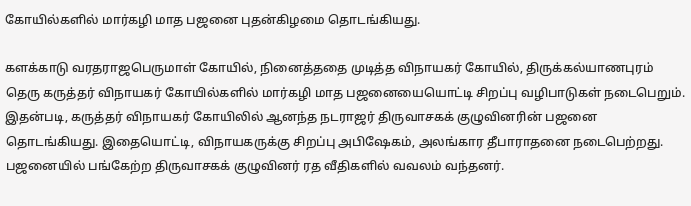கோயில்களில் மார்கழி மாத பஜனை புதன்கிழமை தொடங்கியது.

களக்காடு வரதராஜபெருமாள் கோயில், நினைத்ததை முடித்த விநாயகர் கோயில், திருக்கல்யாணபுரம் தெரு கருத்தர் விநாயகர் கோயில்களில் மார்கழி மாத பஜனையையொட்டி சிறப்பு வழிபாடுகள் நடைபெறும். இதன்படி, கருத்தர் விநாயகர் கோயிலில் ஆனந்த நடராஜர் திருவாசகக் குழுவினரின் பஜனை தொடங்கியது. இதையொட்டி, விநாயகருக்கு சிறப்பு அபிஷேகம், அலங்கார தீபாராதனை நடைபெற்றது. பஜனையில் பங்கேற்ற திருவாசகக் குழுவினர் ரத வீதிகளில் வவலம் வந்தனர்.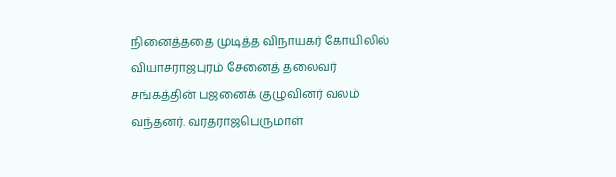நினைத்ததை முடித்த விநாயகர் கோயிலில் வியாசராஜபுரம் சேனைத் தலைவர் சங்கத்தின் பஜனைக் குழுவினர் வலம் வந்தனர். வரதராஜபெருமாள்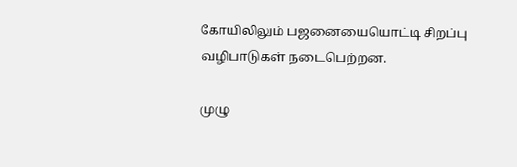கோயிலிலும் பஜனையையொட்டி சிறப்பு வழிபாடுகள் நடைபெற்றன.

முழு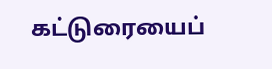கட்டுரையைப்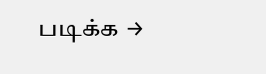படிக்க →